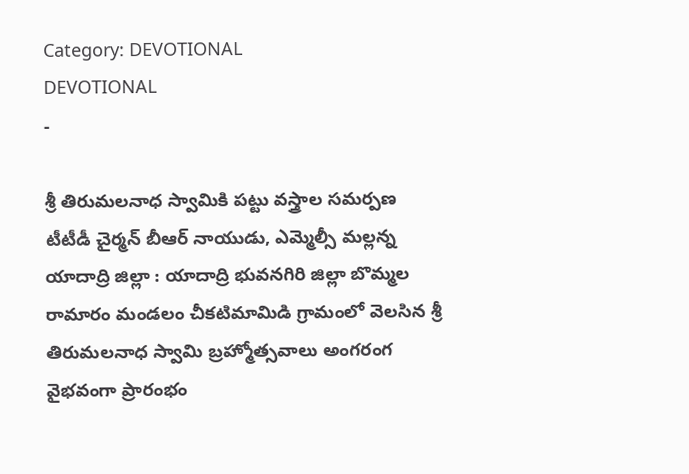Category: DEVOTIONAL
DEVOTIONAL
-

శ్రీ తిరుమలనాధ స్వామికి పట్టు వస్త్రాల సమర్పణ
టీటీడీ చైర్మన్ బీఆర్ నాయుడు, ఎమ్మెల్సీ మల్లన్న యాదాద్రి జిల్లా : యాదాద్రి భువనగిరి జిల్లా బొమ్మల రామారం మండలం చీకటిమామిడి గ్రామంలో వెలసిన శ్రీ తిరుమలనాధ స్వామి బ్రహ్మోత్సవాలు అంగరంగ వైభవంగా ప్రారంభం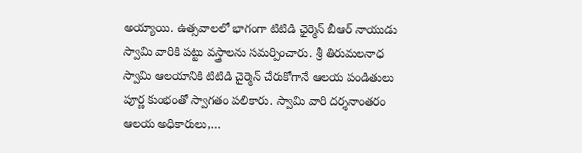అయ్యాయి. ఉత్సవాలలో భాగంగా టిటిడి ఛైర్మెన్ బీఆర్ నాయుడు స్వామి వారికి పట్టు వస్త్రాలను సమర్పించారు. శ్రీ తిరుమలనాధ స్వామి ఆలయానికి టిటిడి చైర్మెన్ చేరుకోగానే ఆలయ పండితులు పూర్ణ కుంభంతో స్వాగతం పలికారు. స్వామి వారి దర్శనాంతరం ఆలయ అధికారులు,…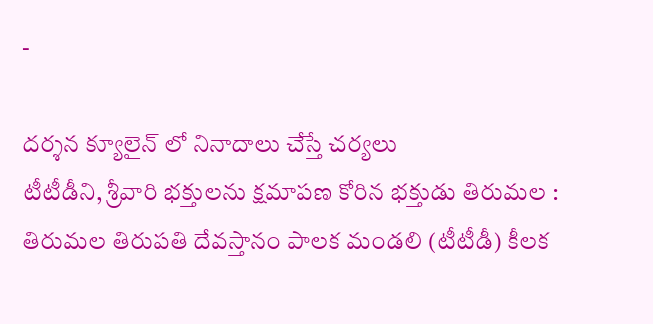-

దర్శన క్యూలైన్ లో నినాదాలు చేస్తే చర్యలు
టీటీడీని, శ్రీవారి భక్తులను క్షమాపణ కోరిన భక్తుడు తిరుమల : తిరుమల తిరుపతి దేవస్తానం పాలక మండలి (టీటీడీ) కీలక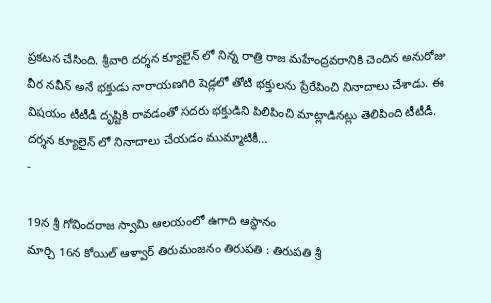ప్రకటన చేసింది. శ్రీవారి దర్శన క్యూలైన్ లో నిన్న రాత్రి రాజ మహేంద్రవరానికి చెందిన అనురోజు వీర నవీన్ అనే భక్తుడు నారాయణగిరి షెడ్లలో తోటి భక్తులను ప్రేరేపించి నినాదాలు చేశాడు. ఈ విషయం టీటీడీ దృష్టికి రావడంతో సదరు భక్తుడిని పిలిపించి మాట్లాడినట్లు తెలిపింది టీటీడీ. దర్శన క్యూలైన్ లో నినాదాలు చేయడం ముమ్మాటికీ…
-

19న శ్రీ గోవిందరాజ స్వామి ఆలయంలో ఉగాది ఆస్థానం
మార్చి 16న కోయిల్ ఆళ్వార్ తిరుమంజనం తిరుపతి : తిరుపతి శ్రీ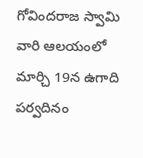గోవిందరాజ స్వామి వారి ఆలయంలో మార్చి 19న ఉగాది పర్వదినం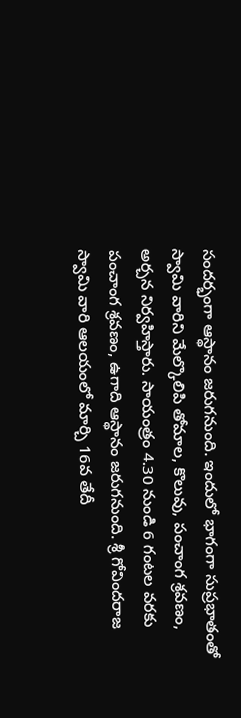సందర్భంగా ఆస్థానం జరుగనుంది. ఇందులో భాగంగా సుప్రభాతంతో స్వామి వారిని మేల్కొలిపి తోమాల, కొలువు, పంచాంగ శ్రవణం, అర్చన నిర్వహిస్తారు. సాయంత్రం 4.30 నుండి 6 గంటల వరకు పంచాంగ శ్రవణం, ఉగాది ఆస్థానం జరుగనుంది. శ్రీ గోవిందరాజ స్వామి వారి ఆలయంలో మార్చి 16వ తేదీ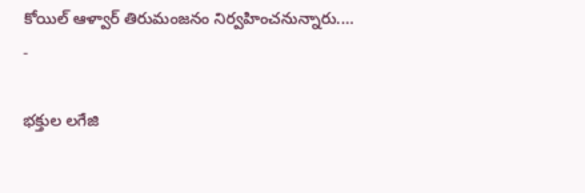కోయిల్ ఆళ్వార్ తిరుమంజనం నిర్వహించనున్నారు.…
-

భక్తుల లగేజి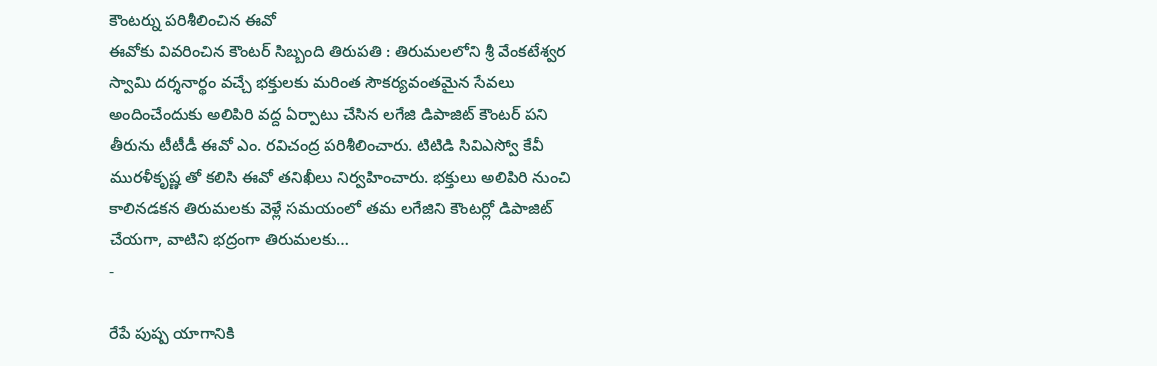కౌంటర్ను పరిశీలించిన ఈవో
ఈవోకు వివరించిన కౌంటర్ సిబ్బంది తిరుపతి : తిరుమలలోని శ్రీ వేంకటేశ్వర స్వామి దర్శనార్థం వచ్చే భక్తులకు మరింత సౌకర్యవంతమైన సేవలు అందించేందుకు అలిపిరి వద్ద ఏర్పాటు చేసిన లగేజి డిపాజిట్ కౌంటర్ పని తీరును టీటీడీ ఈవో ఎం. రవిచంద్ర పరిశీలించారు. టిటిడి సివిఎస్వో కేవీ మురళీకృష్ణ తో కలిసి ఈవో తనిఖీలు నిర్వహించారు. భక్తులు అలిపిరి నుంచి కాలినడకన తిరుమలకు వెళ్లే సమయంలో తమ లగేజిని కౌంటర్లో డిపాజిట్ చేయగా, వాటిని భద్రంగా తిరుమలకు…
-

రేపే పుష్ప యాగానికి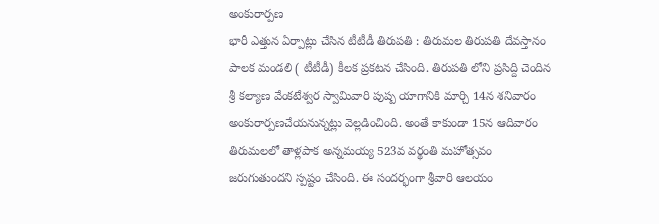అంకురార్పణ
భారీ ఎత్తున ఏర్పాట్లు చేసిన టీటీడీ తిరుపతి : తిరుమల తిరుపతి దేవస్తానం పాలక మండలి ( టీటీడీ) కీలక ప్రకటన చేసింది. తిరుపతి లోని ప్రసిద్ది చెందిన శ్రీ కల్యాణ వేంకటేశ్వర స్వామివారి పుష్ప యాగానికి మార్చి 14న శనివారం అంకురార్పణచేయనున్నట్లు వెల్లడించింది. అంతే కాకుండా 15న ఆదివారం తిరుమలలో తాళ్లపాక అన్నమయ్య 523వ వర్థంతి మహోత్సవం జరుగుతుందని స్పష్టం చేసింది. ఈ సందర్భంగా శ్రీవారి ఆలయం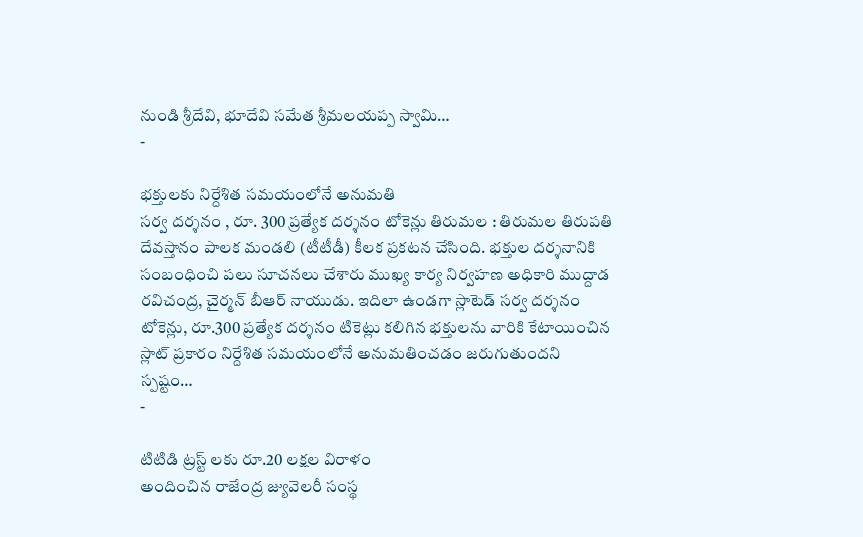నుండి శ్రీదేవి, భూదేవి సమేత శ్రీమలయప్ప స్వామి…
-

భక్తులకు నిర్దేశిత సమయంలోనే అనుమతి
సర్వ దర్శనం , రూ. 300 ప్రత్యేక దర్శనం టోకెన్లు తిరుమల : తిరుమల తిరుపతి దేవస్తానం పాలక మండలి (టీటీడీ) కీలక ప్రకటన చేసింది. భక్తుల దర్శనానికి సంబంధించి పలు సూచనలు చేశారు ముఖ్య కార్య నిర్వహణ అధికారి ముద్దాడ రవిచంద్ర, చైర్మన్ బీఆర్ నాయుడు. ఇదిలా ఉండగా స్లాటెడ్ సర్వ దర్శనం టోకెన్లు, రూ.300 ప్రత్యేక దర్శనం టికెట్లు కలిగిన భక్తులను వారికి కేటాయించిన స్లాట్ ప్రకారం నిర్దేశిత సమయంలోనే అనుమతించడం జరుగుతుందని స్పష్టం…
-

టిటిడి ట్రస్ట్ లకు రూ.20 లక్షల విరాళం
అందించిన రాజేంద్ర జ్యువెలరీ సంస్థ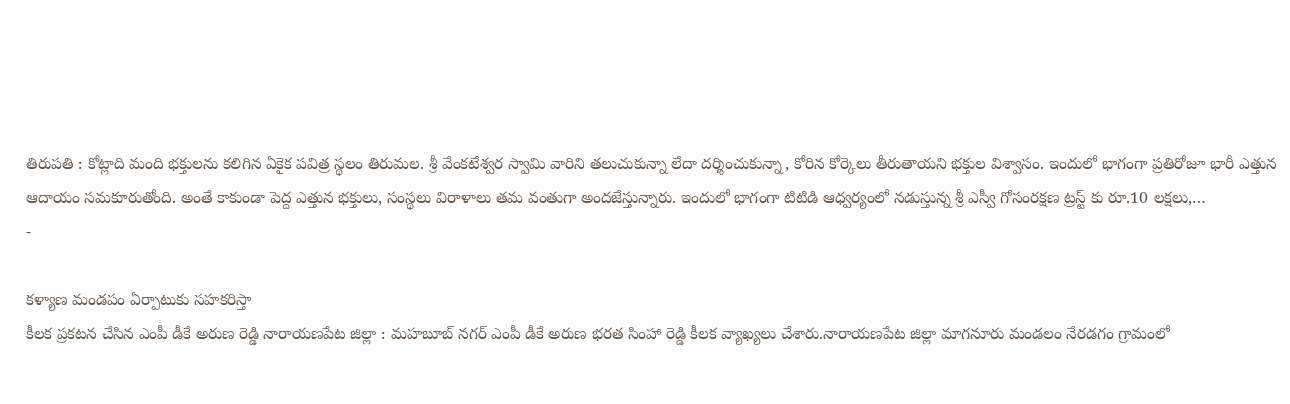తిరుపతి : కోట్లాది మంది భక్తులను కలిగిన ఏకైక పవిత్ర స్థలం తిరుమల. శ్రీ వేంకటేశ్వర స్వామి వారిని తలుచుకున్నా లేదా దర్శించుకున్నా, కోరిన కోర్కెలు తీరుతాయని భక్తుల విశ్వాసం. ఇందులో భాగంగా ప్రతిరోజూ భారీ ఎత్తున ఆదాయం సమకూరుతోంది. అంతే కాకుండా పెద్ద ఎత్తున భక్తులు, సంస్థలు విరాళాలు తమ వంతుగా అందజేస్తున్నారు. ఇందులో భాగంగా టిటిడి ఆధ్వర్యంలో నడుస్తున్న శ్రీ ఎస్వీ గోసంరక్షణ ట్రస్ట్ కు రూ.10 లక్షలు,…
-

కళ్యాణ మండపం ఏర్పాటుకు సహకరిస్తా
కీలక ప్రకటన చేసిన ఎంపీ డీకే అరుణ రెడ్డి నారాయణపేట జిల్లా : మహబూబ్ నగర్ ఎంపీ డీకే అరుణ భరత సింహా రెడ్డి కీలక వ్యాఖ్యలు చేశారు.నారాయణపేట జిల్లా మాగనూరు మండలం నేరడగం గ్రామంలో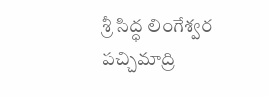శ్రీ సిద్ధ లింగేశ్వర పచ్చిమాద్రి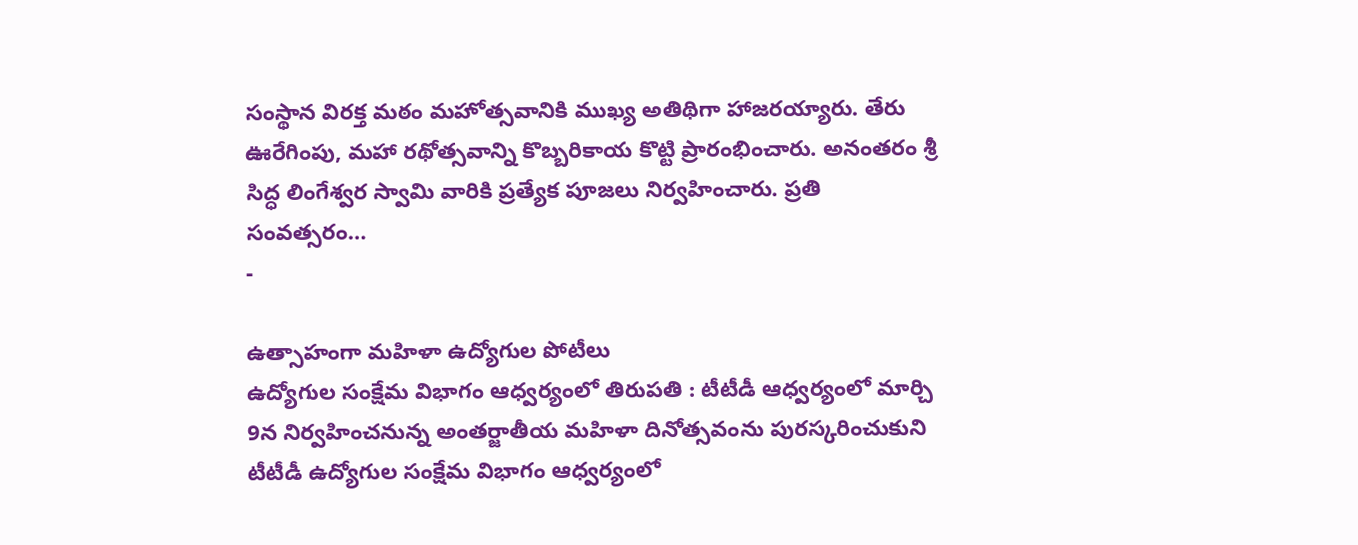సంస్థాన విరక్త మఠం మహోత్సవానికి ముఖ్య అతిథిగా హాజరయ్యారు. తేరు ఊరేగింపు, మహా రథోత్సవాన్ని కొబ్బరికాయ కొట్టి ప్రారంభించారు. అనంతరం శ్రీ సిద్ధ లింగేశ్వర స్వామి వారికి ప్రత్యేక పూజలు నిర్వహించారు. ప్రతి సంవత్సరం…
-

ఉత్సాహంగా మహిళా ఉద్యోగుల పోటీలు
ఉద్యోగుల సంక్షేమ విభాగం ఆధ్వర్యంలో తిరుపతి : టీటీడీ ఆధ్వర్యంలో మార్చి 9న నిర్వహించనున్న అంతర్జాతీయ మహిళా దినోత్సవంను పురస్కరించుకుని టీటీడీ ఉద్యోగుల సంక్షేమ విభాగం ఆధ్వర్యంలో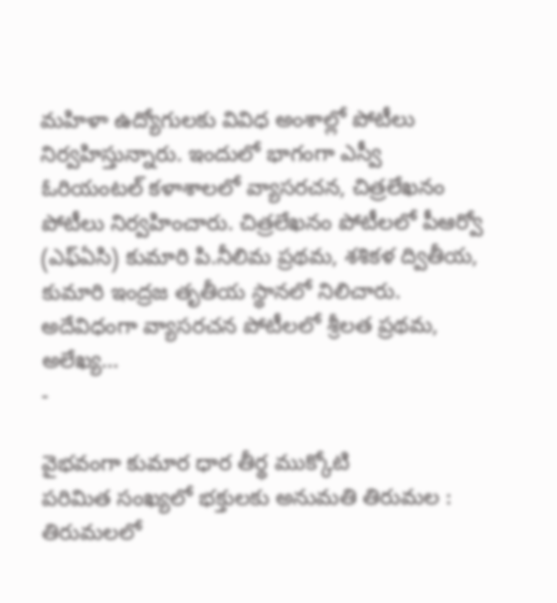మహిళా ఉద్యోగులకు వివిధ అంశాల్లో పోటీలు నిర్వహిస్తున్నారు. ఇందులో భాగంగా ఎస్వీ ఓరియంటల్ కళాశాలలో వ్యాసరచన, చిత్రలేఖనం పోటీలు నిర్వహించారు. చిత్రలేఖనం పోటీలలో పీఆర్వో (ఎఫ్ఏసి) కుమారి పి.నీలిమ ప్రథమ, శశికళ ద్వితీయ, కుమారి ఇంద్రజ తృతీయ స్థానలో నిలిచారు. అదేవిధంగా వ్యాసరచన పోటీలలో శ్రీలత ప్రథమ, అలేఖ్య…
-

వైభవంగా కుమార ధార తీర్థ ముక్కోటి
పరిమిత సంఖ్యలో భక్తులకు అనుమతి తిరుమల : తిరుమలలో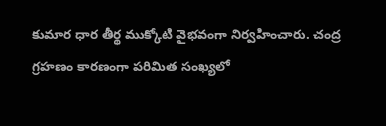కుమార ధార తీర్థ ముక్కోటి వైభవంగా నిర్వహించారు. చంద్ర గ్రహణం కారణంగా పరిమిత సంఖ్యలో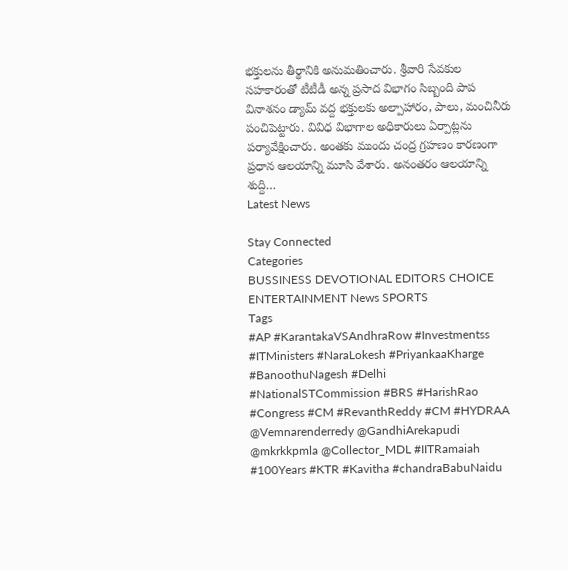భక్తులను తీర్థానికి అనుమతించారు. శ్రీవారి సేవకుల సహకారంతో టీటీడీ అన్న ప్రసాద విభాగం సిబ్బంది పాప వినాశనం డ్యామ్ వద్ద భక్తులకు అల్పాహారం, పాలు, మంచినీరు పంచిపెట్టారు. వివిధ విభాగాల అధికారులు ఏర్పాట్లను పర్యావేక్షించారు. అంతకు ముందు చంద్ర గ్రహణం కారణంగా ప్రధాన ఆలయాన్ని మూసి వేశారు. అనంతరం ఆలయాన్ని శుద్ది…
Latest News

Stay Connected
Categories
BUSSINESS DEVOTIONAL EDITORS CHOICE ENTERTAINMENT News SPORTS
Tags
#AP #KarantakaVSAndhraRow #Investmentss #ITMinisters #NaraLokesh #PriyankaaKharge #BanoothuNagesh #Delhi #NationalSTCommission #BRS #HarishRao #Congress #CM #RevanthReddy #CM #HYDRAA @Vemnarenderredy @GandhiArekapudi @mkrkkpmla @Collector_MDL #IITRamaiah #100Years #KTR #Kavitha #chandraBabuNaidu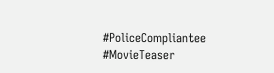#PoliceCompliantee #MovieTeaser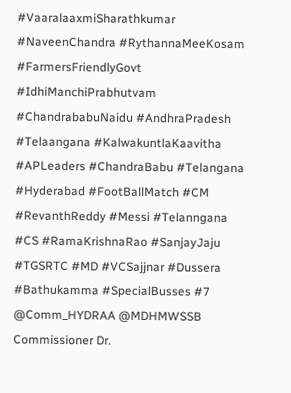#VaaralaaxmiSharathkumar #NaveenChandra #RythannaMeeKosam #FarmersFriendlyGovt #IdhiManchiPrabhutvam #ChandrababuNaidu #AndhraPradesh #Telaangana #KalwakuntlaKaavitha #APLeaders #ChandraBabu #Telangana #Hyderabad #FootBallMatch #CM #RevanthReddy #Messi #Telanngana #CS #RamaKrishnaRao #SanjayJaju #TGSRTC #MD #VCSajjnar #Dussera #Bathukamma #SpecialBusses #7 @Comm_HYDRAA @MDHMWSSB Commissioner Dr.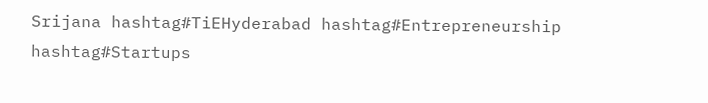Srijana hashtag#TiEHyderabad hashtag#Entrepreneurship hashtag#Startups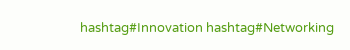hashtag#Innovation hashtag#Networking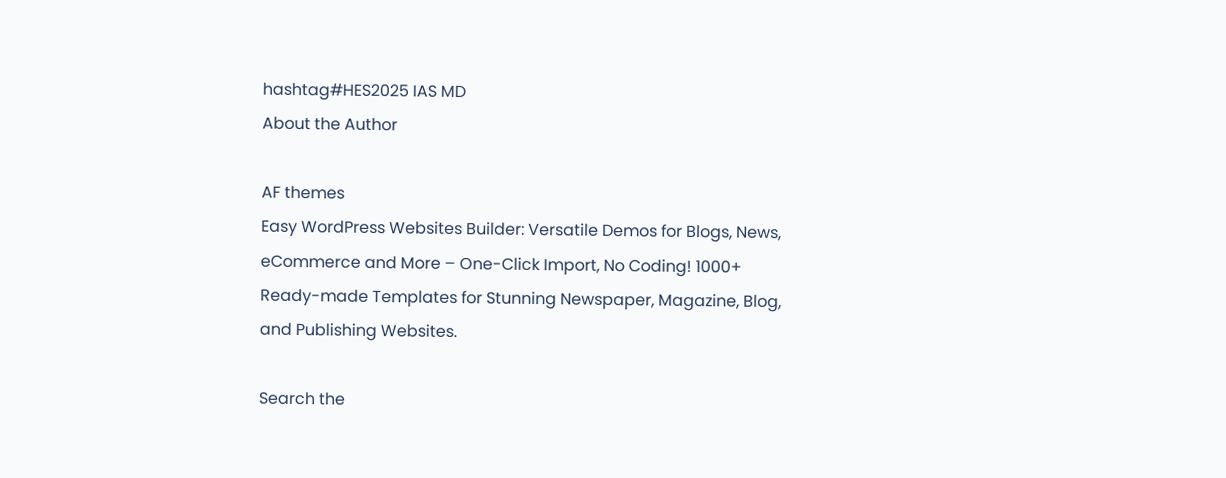hashtag#HES2025 IAS MD
About the Author

AF themes
Easy WordPress Websites Builder: Versatile Demos for Blogs, News, eCommerce and More – One-Click Import, No Coding! 1000+ Ready-made Templates for Stunning Newspaper, Magazine, Blog, and Publishing Websites.

Search the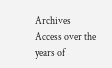Archives
Access over the years of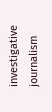investigative journalism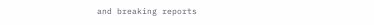and breaking reports